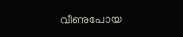വീണുപോയ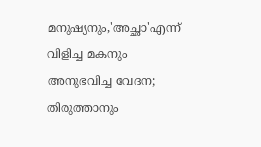മനുഷ്യനും,'അച്ഛാ'എന്ന് വിളിച്ച മകനും അനുഭവിച്ച വേദന; തിരുത്താനും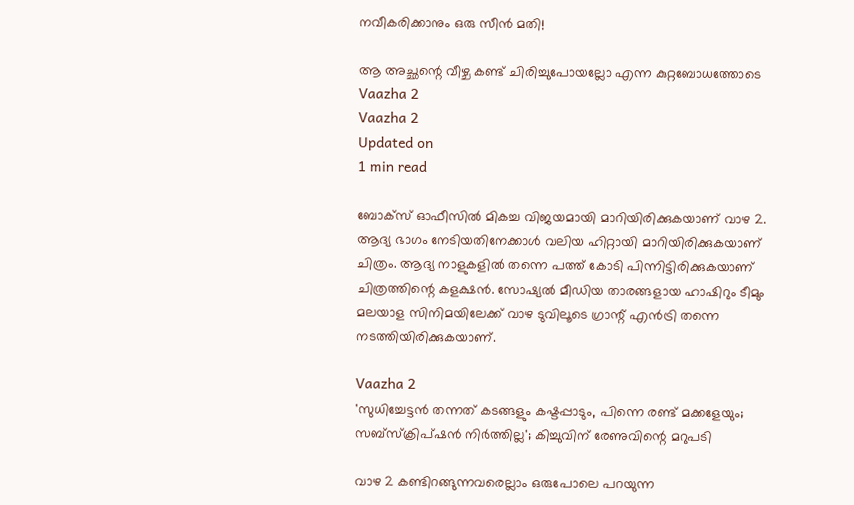നവീകരിക്കാനും ഒരു സീന്‍ മതി!

ആ അച്ഛന്റെ വീഴ്ച കണ്ട് ചിരിച്ചുപോയല്ലോ എന്ന കുറ്റബോധത്തോടെ
Vaazha 2
Vaazha 2
Updated on
1 min read

ബോക്‌സ് ഓഫീസില്‍ മികച്ച വിജയമായി മാറിയിരിക്കുകയാണ് വാഴ 2. ആദ്യ ഭാഗം നേടിയതിനേക്കാള്‍ വലിയ ഹിറ്റായി മാറിയിരിക്കുകയാണ് ചിത്രം. ആദ്യ നാളുകളില്‍ തന്നെ പത്ത് കോടി പിന്നിട്ടിരിക്കുകയാണ് ചിത്രത്തിന്റെ കളക്ഷന്‍. സോഷ്യല്‍ മീഡിയ താരങ്ങളായ ഹാഷിറും ടീമും മലയാള സിനിമയിലേക്ക് വാഴ ടുവിലൂടെ ഗ്രാന്റ് എന്‍ട്രി തന്നെ നടത്തിയിരിക്കുകയാണ്.

Vaazha 2
'സുധിച്ചേട്ടന്‍ തന്നത് കടങ്ങളും കഷ്ടപ്പാടും, പിന്നെ രണ്ട് മക്കളേയും; സബ്‌സ്‌ക്രിപ്ഷന്‍ നിര്‍ത്തില്ല'; കിച്ചുവിന് രേണുവിന്റെ മറുപടി

വാഴ 2 കണ്ടിറങ്ങുന്നവരെല്ലാം ഒരുപോലെ പറയുന്ന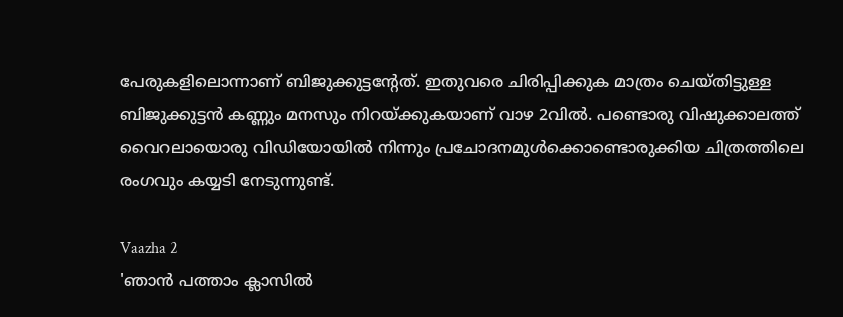പേരുകളിലൊന്നാണ് ബിജുക്കുട്ടന്റേത്. ഇതുവരെ ചിരിപ്പിക്കുക മാത്രം ചെയ്തിട്ടുള്ള ബിജുക്കുട്ടന്‍ കണ്ണും മനസും നിറയ്ക്കുകയാണ് വാഴ 2വില്‍. പണ്ടൊരു വിഷുക്കാലത്ത് വൈറലായൊരു വിഡിയോയില്‍ നിന്നും പ്രചോദനമുള്‍ക്കൊണ്ടൊരുക്കിയ ചിത്രത്തിലെ രംഗവും കയ്യടി നേടുന്നുണ്ട്.

Vaazha 2
'ഞാൻ പത്താം ക്ലാസിൽ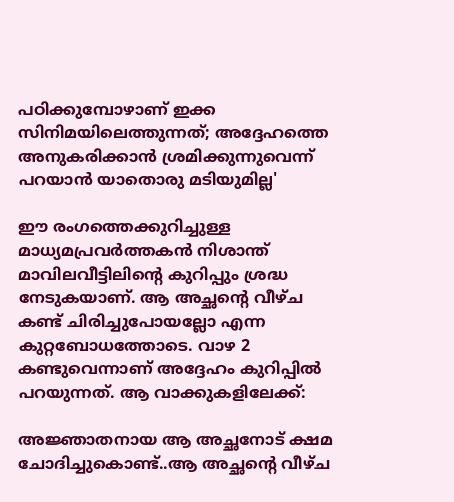പഠിക്കുമ്പോഴാണ് ഇക്ക സിനിമയിലെത്തുന്നത്; അദ്ദേഹത്തെ അനുകരിക്കാൻ ശ്രമിക്കുന്നുവെന്ന് പറയാൻ യാതൊരു മടിയുമില്ല'

ഈ രംഗത്തെക്കുറിച്ചുള്ള മാധ്യമപ്രവര്‍ത്തകന്‍ നിശാന്ത് മാവിലവീട്ടിലിന്റെ കുറിപ്പും ശ്രദ്ധ നേടുകയാണ്. ആ അച്ഛന്റെ വീഴ്ച കണ്ട് ചിരിച്ചുപോയല്ലോ എന്ന കുറ്റബോധത്തോടെ. വാഴ 2 കണ്ടുവെന്നാണ് അദ്ദേഹം കുറിപ്പില്‍ പറയുന്നത്. ആ വാക്കുകളിലേക്ക്:

അജ്ഞാതനായ ആ അച്ഛനോട് ക്ഷമ ചോദിച്ചുകൊണ്ട്..ആ അച്ഛന്റെ വീഴ്ച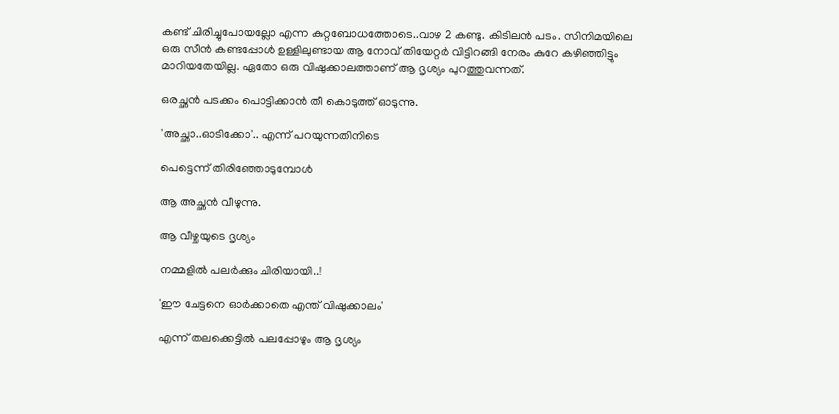കണ്ട് ചിരിച്ചുപോയല്ലോ എന്ന കുറ്റബോധത്തോടെ..വാഴ 2 കണ്ടു. കിടിലന്‍ പടം. സിനിമയിലെ ഒരു സീന്‍ കണ്ടപ്പോള്‍ ഉള്ളിലുണ്ടായ ആ നോവ് തിയേറ്റര്‍ വിട്ടിറങ്ങി നേരം കുറേ കഴിഞ്ഞിട്ടും മാറിയതേയില്ല. ഏതോ ഒരു വിഷുക്കാലത്താണ് ആ ദൃശ്യം പുറത്തുവന്നത്.

ഒരച്ഛന്‍ പടക്കം പൊട്ടിക്കാന്‍ തീ കൊടുത്ത് ഓടുന്നു.

'അച്ഛാ..ഓടിക്കോ'.. എന്ന് പറയുന്നതിനിടെ

പെട്ടെന്ന് തിരിഞ്ഞോടുമ്പോള്‍

ആ അച്ഛന്‍ വീഴുന്നു.

ആ വീഴ്ചയുടെ ദൃശ്യം

നമ്മളില്‍ പലര്‍ക്കും ചിരിയായി..!

'ഈ ചേട്ടനെ ഓര്‍ക്കാതെ എന്ത് വിഷുക്കാലം'

എന്ന് തലക്കെട്ടില്‍ പലപ്പോഴും ആ ദൃശ്യം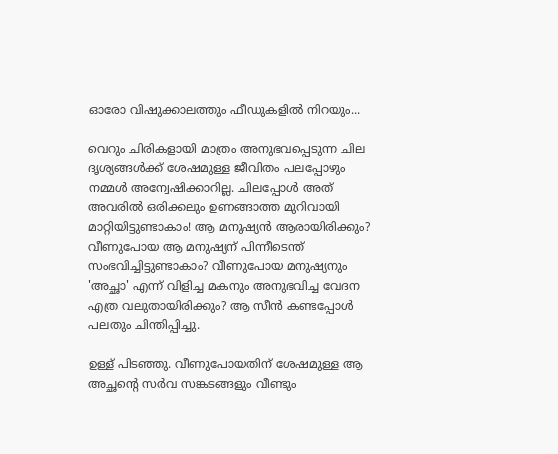ഓരോ വിഷുക്കാലത്തും ഫീഡുകളില്‍ നിറയും...

വെറും ചിരികളായി മാത്രം അനുഭവപ്പെടുന്ന ചില ദൃശ്യങ്ങള്‍ക്ക് ശേഷമുള്ള ജീവിതം പലപ്പോഴും നമ്മള്‍ അന്വേഷിക്കാറില്ല. ചിലപ്പോള്‍ അത് അവരില്‍ ഒരിക്കലും ഉണങ്ങാത്ത മുറിവായി മാറ്റിയിട്ടുണ്ടാകാം! ആ മനുഷ്യന്‍ ആരായിരിക്കും? വീണുപോയ ആ മനുഷ്യന് പിന്നീടെന്ത് സംഭവിച്ചിട്ടുണ്ടാകാം? വീണുപോയ മനുഷ്യനും 'അച്ഛാ' എന്ന് വിളിച്ച മകനും അനുഭവിച്ച വേദന എത്ര വലുതായിരിക്കും? ആ സീന്‍ കണ്ടപ്പോള്‍ പലതും ചിന്തിപ്പിച്ചു.

ഉള്ള് പിടഞ്ഞു. വീണുപോയതിന് ശേഷമുള്ള ആ അച്ഛന്റെ സര്‍വ സങ്കടങ്ങളും വീണ്ടും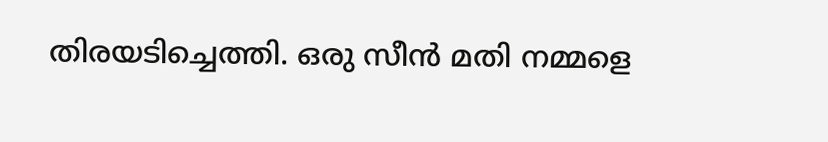തിരയടിച്ചെത്തി. ഒരു സീന്‍ മതി നമ്മളെ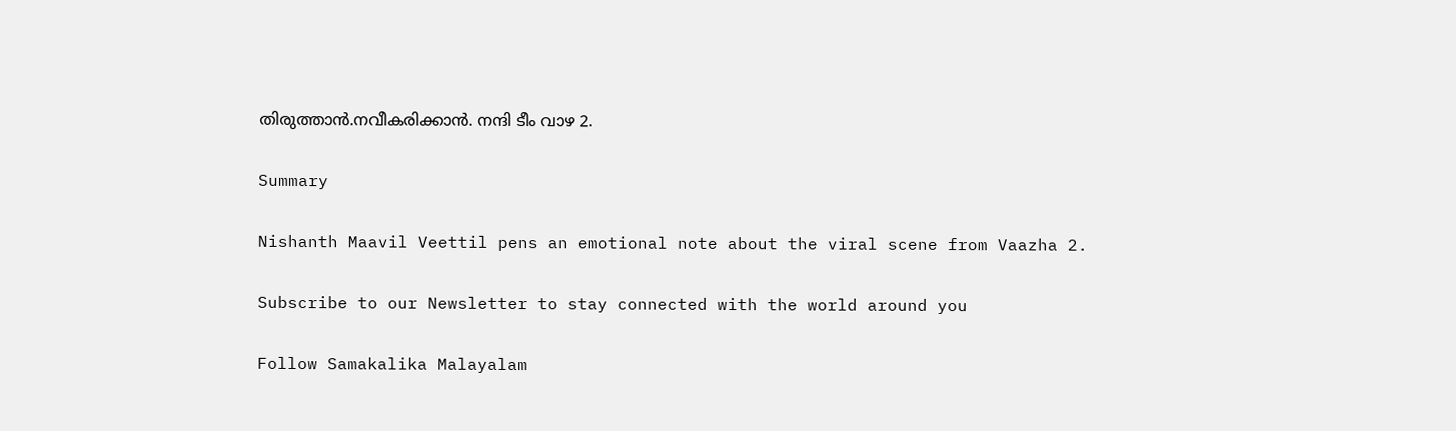തിരുത്താന്‍.നവീകരിക്കാന്‍. നന്ദി ടീം വാഴ 2.

Summary

Nishanth Maavil Veettil pens an emotional note about the viral scene from Vaazha 2.

Subscribe to our Newsletter to stay connected with the world around you

Follow Samakalika Malayalam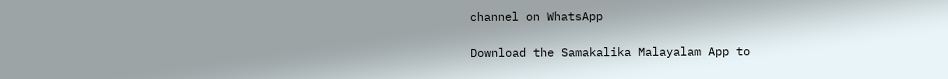channel on WhatsApp

Download the Samakalika Malayalam App to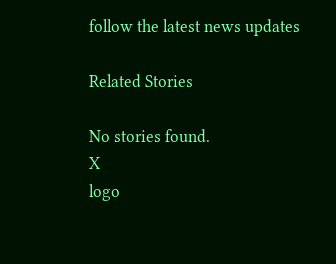follow the latest news updates

Related Stories

No stories found.
X
logo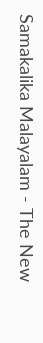Samakalika Malayalam - The New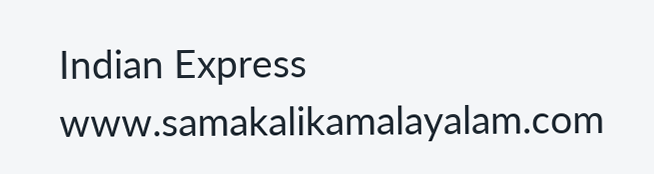Indian Express
www.samakalikamalayalam.com